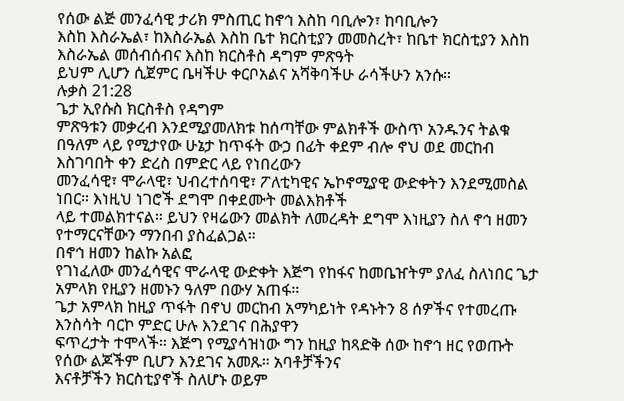የሰው ልጅ መንፈሳዊ ታሪክ ምስጢር ከኖኅ እስከ ባቢሎን፣ ከባቢሎን
እስከ እስራኤል፣ ከእስራኤል እስከ ቤተ ክርስቲያን መመስረት፣ ከቤተ ክርስቲያን እስከ እስራኤል መሰብሰብና እስከ ክርስቶስ ዳግም ምጽዓት
ይህም ሊሆን ሲጀምር ቤዛችሁ ቀርቦአልና አሻቅባችሁ ራሳችሁን አንሱ።
ሉቃስ 21:28
ጌታ ኢየሱስ ክርስቶስ የዳግም
ምጽዓቱን መቃረብ እንደሚያመለክቱ ከሰጣቸው ምልክቶች ውስጥ አንዱንና ትልቁ በዓለም ላይ የሚታየው ሁኔታ ከጥፋት ውኃ በፊት ቀደም ብሎ ኖህ ወደ መርከብ እስገባበት ቀን ድረስ በምድር ላይ የነበረውን
መንፈሳዊ፣ ሞራላዊ፣ ህብረተሰባዊ፣ ፖለቲካዊና ኤኮኖሚያዊ ውድቀትን እንደሚመስል ነበር። እነዚህ ነገሮች ደግሞ በቀደሙት መልእክቶች
ላይ ተመልክተናል። ይህን የዛሬውን መልክት ለመረዳት ደግሞ እነዚያን ስለ ኖኅ ዘመን የተማርናቸውን ማንበብ ያስፈልጋል።
በኖኅ ዘመን ከልኩ አልፎ
የገነፈለው መንፈሳዊና ሞራላዊ ውድቀት እጅግ የከፋና ከመቤዠትም ያለፈ ስለነበር ጌታ አምላክ የዚያን ዘመኑን ዓለም በውሃ አጠፋ።
ጌታ አምላክ ከዚያ ጥፋት በኖህ መርከብ አማካይነት የዳኑትን 8 ሰዎችና የተመረጡ እንስሳት ባርኮ ምድር ሁሉ እንደገና በሕያዋን
ፍጥረታት ተሞላች። እጅግ የሚያሳዝነው ግን ከዚያ ከጻድቅ ሰው ከኖኅ ዘር የወጡት የሰው ልጆችም ቢሆን እንደገና አመጹ። አባቶቻችንና
እናቶቻችን ክርስቲያኖች ስለሆኑ ወይም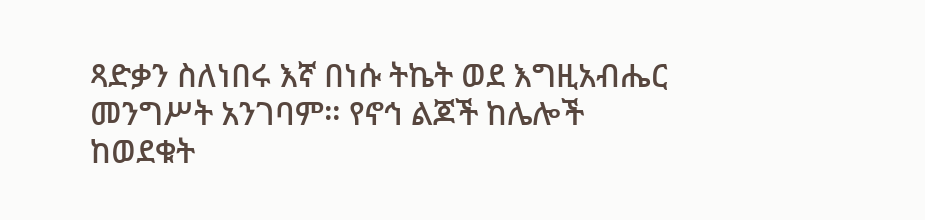ጻድቃን ስለነበሩ እኛ በነሱ ትኬት ወደ እግዚአብሔር መንግሥት አንገባም። የኖኅ ልጆች ከሌሎች
ከወደቁት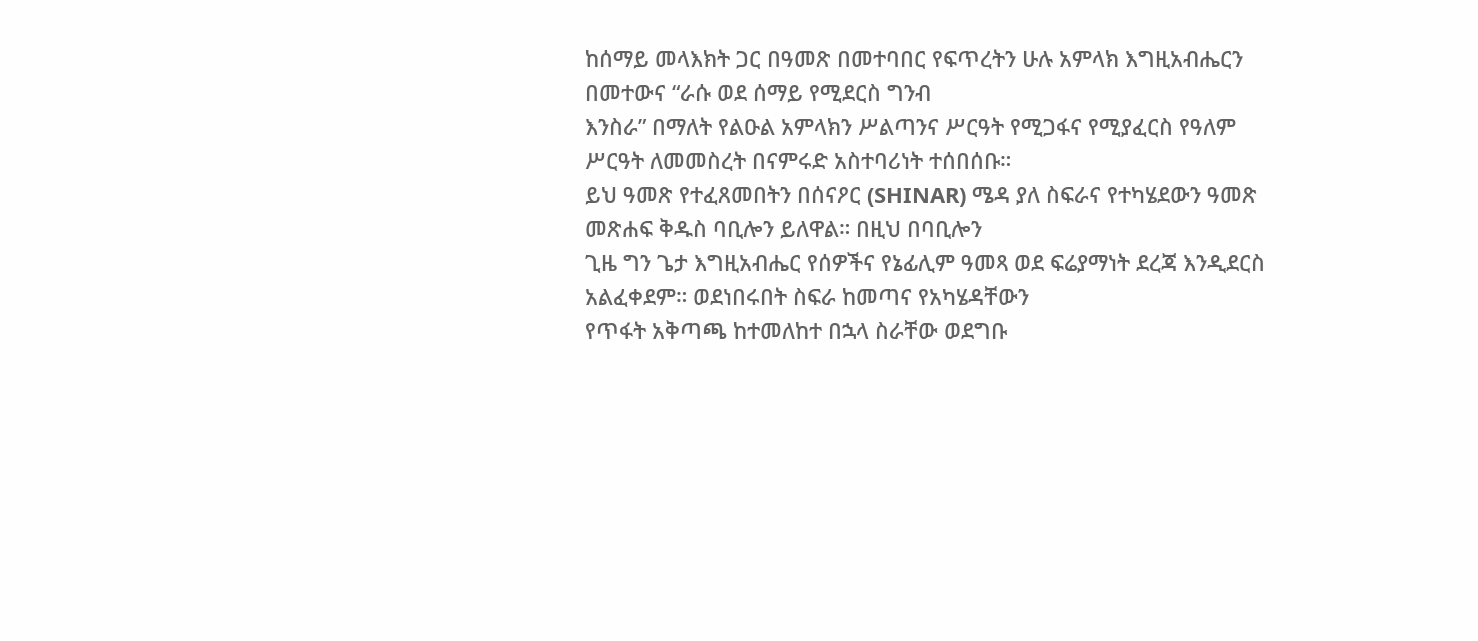ከሰማይ መላእክት ጋር በዓመጽ በመተባበር የፍጥረትን ሁሉ አምላክ እግዚአብሔርን በመተውና “ራሱ ወደ ሰማይ የሚደርስ ግንብ
እንስራ” በማለት የልዑል አምላክን ሥልጣንና ሥርዓት የሚጋፋና የሚያፈርስ የዓለም ሥርዓት ለመመስረት በናምሩድ አስተባሪነት ተሰበሰቡ።
ይህ ዓመጽ የተፈጸመበትን በሰናዖር (SHINAR) ሜዳ ያለ ስፍራና የተካሄደውን ዓመጽ መጽሐፍ ቅዱስ ባቢሎን ይለዋል። በዚህ በባቢሎን
ጊዜ ግን ጌታ እግዚአብሔር የሰዎችና የኔፊሊም ዓመጻ ወደ ፍሬያማነት ደረጃ እንዲደርስ አልፈቀደም። ወደነበሩበት ስፍራ ከመጣና የአካሄዳቸውን
የጥፋት አቅጣጫ ከተመለከተ በኋላ ስራቸው ወደግቡ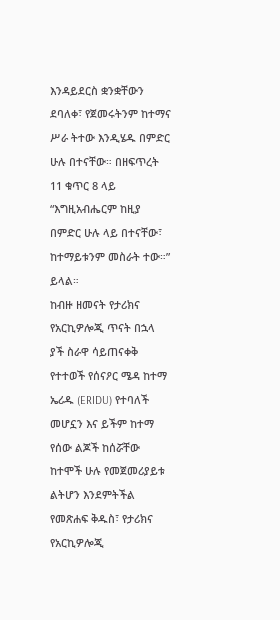እንዳይደርስ ቋንቋቸውን ደባለቀ፣ የጀመሩትንም ከተማና ሥራ ትተው እንዲሄዱ በምድር
ሁሉ በተናቸው። በዘፍጥረት 11 ቁጥር 8 ላይ “እግዚአብሔርም ከዚያ በምድር ሁሉ ላይ በተናቸው፣ ከተማይቱንም መስራት ተው።” ይላል።
ከብዙ ዘመናት የታሪክና የአርኪዎሎጂ ጥናት በኋላ ያች ስራዋ ሳይጠናቀቅ የተተወች የሰናዖር ሜዳ ከተማ ኤሪዱ (ERIDU) የተባለች
መሆኗን እና ይችም ከተማ የሰው ልጆች ከሰሯቸው ከተሞች ሁሉ የመጀመሪያይቱ ልትሆን እንደምትችል የመጽሐፍ ቅዱስ፣ የታሪክና የአርኪዎሎጂ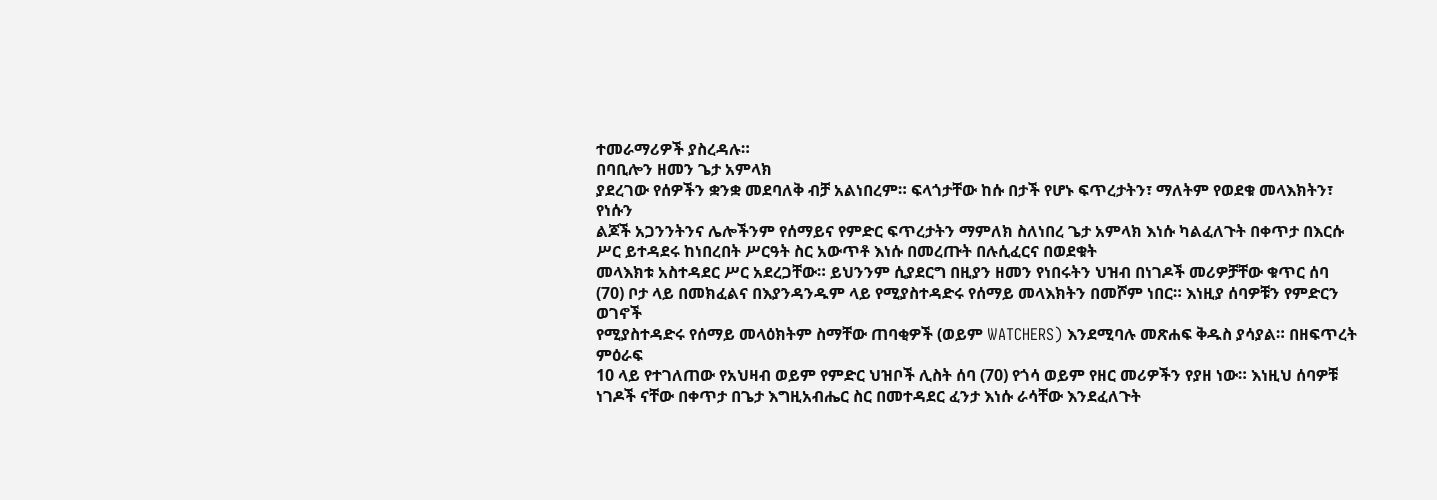ተመራማሪዎች ያስረዳሉ።
በባቢሎን ዘመን ጌታ አምላክ
ያደረገው የሰዎችን ቋንቋ መደባለቅ ብቻ አልነበረም። ፍላጎታቸው ከሱ በታች የሆኑ ፍጥረታትን፣ ማለትም የወደቁ መላእክትን፣ የነሱን
ልጆች አጋንንትንና ሌሎችንም የሰማይና የምድር ፍጥረታትን ማምለክ ስለነበረ ጌታ አምላክ እነሱ ካልፈለጉት በቀጥታ በእርሱ ሥር ይተዳደሩ ከነበረበት ሥርዓት ስር አውጥቶ እነሱ በመረጡት በሉሲፈርና በወደቁት
መላእክቱ አስተዳደር ሥር አደረጋቸው። ይህንንም ሲያደርግ በዚያን ዘመን የነበሩትን ህዝብ በነገዶች መሪዎቻቸው ቁጥር ሰባ
(70) ቦታ ላይ በመክፈልና በእያንዳንዱም ላይ የሚያስተዳድሩ የሰማይ መላእክትን በመሾም ነበር። እነዚያ ሰባዎቹን የምድርን ወገኖች
የሚያስተዳድሩ የሰማይ መላዕክትም ስማቸው ጠባቂዎች (ወይም WATCHERS) እንደሚባሉ መጽሐፍ ቅዱስ ያሳያል። በዘፍጥረት ምዕራፍ
10 ላይ የተገለጠው የአህዛብ ወይም የምድር ህዝቦች ሊስት ሰባ (70) የጎሳ ወይም የዘር መሪዎችን የያዘ ነው። እነዚህ ሰባዎቹ
ነገዶች ናቸው በቀጥታ በጌታ እግዚአብሔር ስር በመተዳደር ፈንታ እነሱ ራሳቸው እንደፈለጉት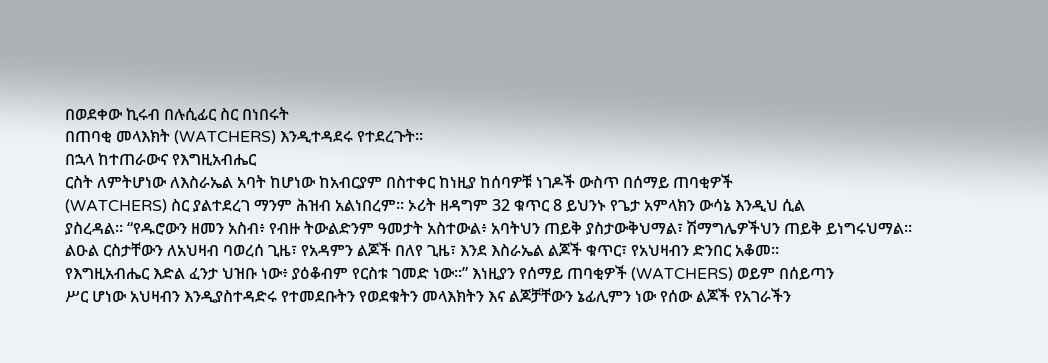በወደቀው ኪሩብ በሉሲፊር ስር በነበሩት
በጠባቂ መላእክት (WATCHERS) እንዲተዳደሩ የተደረጉት።
በኋላ ከተጠራውና የእግዚአብሔር
ርስት ለምትሆነው ለእስራኤል አባት ከሆነው ከአብርያም በስተቀር ከነዚያ ከሰባዎቹ ነገዶች ውስጥ በሰማይ ጠባቂዎች
(WATCHERS) ስር ያልተደረገ ማንም ሕዝብ አልነበረም። ኦሪት ዘዳግም 32 ቁጥር 8 ይህንኑ የጌታ አምላክን ውሳኔ እንዲህ ሲል
ያስረዳል። “የዱሮውን ዘመን አስብ፥ የብዙ ትውልድንም ዓመታት አስተውል፥ አባትህን ጠይቅ ያስታውቅህማል፣ ሽማግሌዎችህን ጠይቅ ይነግሩህማል።
ልዑል ርስታቸውን ለአህዛብ ባወረሰ ጊዜ፣ የአዳምን ልጆች በለየ ጊዜ፣ እንደ እስራኤል ልጆች ቁጥር፣ የአህዛብን ድንበር አቆመ።
የእግዚአብሔር እድል ፈንታ ህዝቡ ነው፥ ያዕቆብም የርስቱ ገመድ ነው።” እነዚያን የሰማይ ጠባቂዎች (WATCHERS) ወይም በሰይጣን
ሥር ሆነው አህዛብን እንዲያስተዳድሩ የተመደቡትን የወደቁትን መላእክትን እና ልጆቻቸውን ኔፊሊምን ነው የሰው ልጆች የአገራችን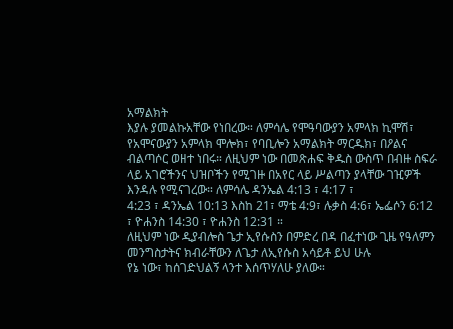አማልክት
እያሉ ያመልኩአቸው የነበረው። ለምሳሌ የሞዓባውያን አምላክ ኪሞሽ፣ የአሞናውያን አምላክ ሞሎክ፣ የባቢሎን አማልክት ማርዱክ፣ በዖልና
ብልጣሶር ወዘተ ነበሩ። ለዚህም ነው በመጽሐፍ ቅዱስ ውስጥ በብዙ ስፍራ
ላይ አገሮችንና ህዝቦችን የሚገዙ በአየር ላይ ሥልጣን ያላቸው ገዢዎች እንዳሉ የሚናገረው። ለምሳሌ ዳንኤል 4:13 ፣ 4:17 ፣
4:23 ፣ ዳንኤል 10:13 እስከ 21፣ ማቴ 4:9፣ ሉቃስ 4:6፣ ኤፌሶን 6:12 ፣ ዮሐንስ 14:30 ፣ ዮሐንስ 12:31 ።
ለዚህም ነው ዲያብሎስ ጌታ ኢየሱስን በምድረ በዳ በፈተነው ጊዜ የዓለምን መንግስታትና ክብራቸውን ለጌታ ለኢየሱስ አሳይቶ ይህ ሁሉ
የኔ ነው፣ ከሰገድህልኝ ላንተ እሰጥሃለሁ ያለው።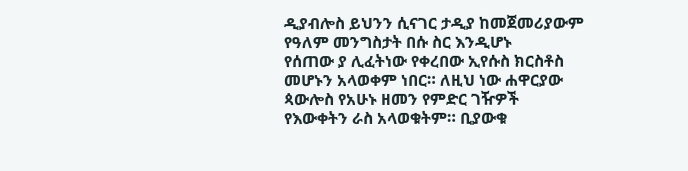ዲያብሎስ ይህንን ሲናገር ታዲያ ከመጀመሪያውም የዓለም መንግስታት በሱ ስር እንዲሆኑ
የሰጠው ያ ሊፈትነው የቀረበው ኢየሱስ ክርስቶስ መሆኑን አላወቀም ነበር። ለዚህ ነው ሐዋርያው ጳውሎስ የአሁኑ ዘመን የምድር ገዥዎች
የእውቀትን ራስ አላወቁትም። ቢያውቁ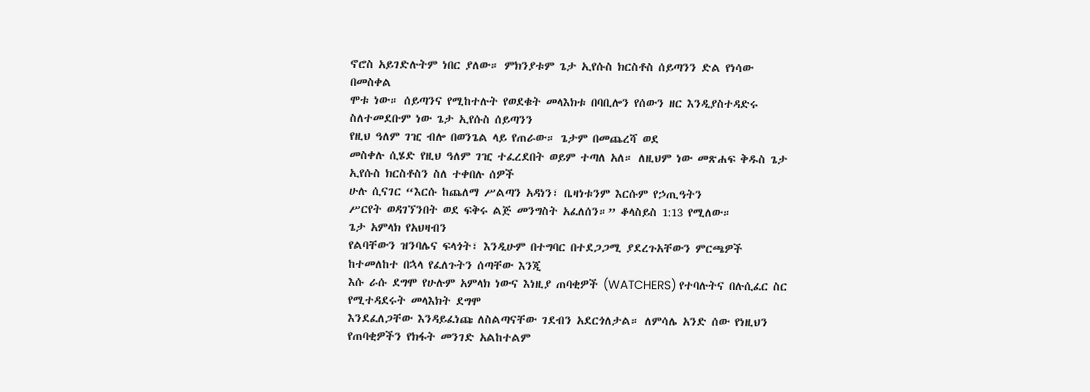ኖሮስ አይገድሉትም ነበር ያለው። ምክንያቱም ጌታ ኢየሱስ ክርስቶስ ሰይጣንን ድል የነሳው በመስቀል
ሞቱ ነው። ሰይጣንና የሚከተሉት የወደቁት መላእክቱ በባቢሎን የሰውን ዘር እንዲያስተዳድሩ ስለተመደቡም ነው ጌታ ኢየሱስ ሰይጣንን
የዚህ ዓለም ገዢ ብሎ በወንጌል ላይ የጠራው። ጌታም በመጨረሻ ወደ
መስቀሉ ሲሄድ የዚህ ዓለም ገዢ ተፈረደበት ወይም ተጣለ አለ። ለዚህም ነው መጽሐፍ ቅዱስ ጌታ ኢየሱስ ክርስቶስን ስለ ተቀበሉ ሰዎች
ሁሉ ሲናገር “እርሱ ከጨለማ ሥልጣን አዳነን፣ ቤዛነቱንም እርሱም የኃጢዓትን
ሥርየት ወዳገኘንበት ወደ ፍቅሩ ልጅ መንግስት አፈለሰን።” ቆላስይስ 1:13 የሚለው።
ጌታ አምላክ የአህዛብን
የልባቸውን ዝንባሌና ፍላጎት፣ እንዲሁም በተግባር በተደጋጋሚ ያደረጉአቸውን ምርጫዎች ከተመለከተ በኋላ የፈለጉትን ሰጣቸው እንጂ
እሱ ራሱ ደግሞ የሁሉም አምላክ ነውና እነዚያ ጠባቂዎች (WATCHERS) የተባሉትና በሉሲፈር ስር የሚተዳደሩት መላእክት ደግሞ
እንደፈለጋቸው እንዳይፈነጩ ለስልጣናቸው ገደብን አደርጎለታል። ለምሳሌ አንድ ሰው የነዚህን የጠባቂዎችን የክፋት መንገድ አልከተልም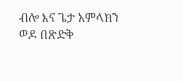ብሎ እና ጌታ አምላክን ወዶ በጽድቅ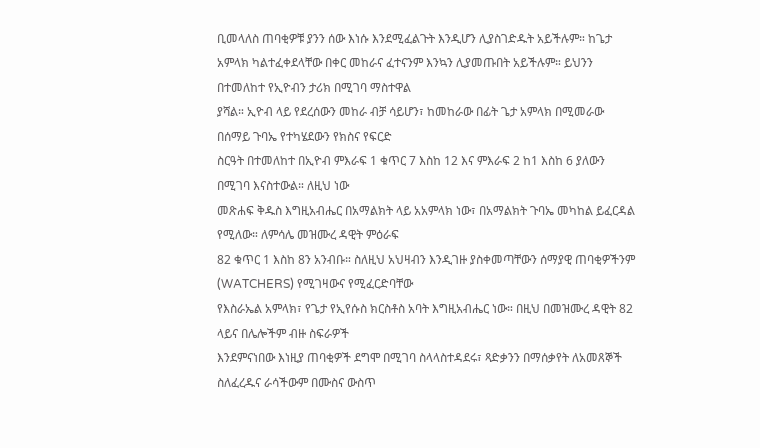ቢመላለስ ጠባቂዎቹ ያንን ሰው እነሱ እንደሚፈልጉት እንዲሆን ሊያስገድዱት አይችሉም። ከጌታ
አምላክ ካልተፈቀደላቸው በቀር መከራና ፈተናንም እንኳን ሊያመጡበት አይችሉም። ይህንን በተመለከተ የኢዮብን ታሪክ በሚገባ ማስተዋል
ያሻል። ኢዮብ ላይ የደረሰውን መከራ ብቻ ሳይሆን፣ ከመከራው በፊት ጌታ አምላክ በሚመራው በሰማይ ጉባኤ የተካሄደውን የክስና የፍርድ
ስርዓት በተመለከተ በኢዮብ ምእራፍ 1 ቁጥር 7 እስከ 12 እና ምእራፍ 2 ከ1 እስከ 6 ያለውን በሚገባ እናስተውል። ለዚህ ነው
መጽሐፍ ቅዱስ እግዚአብሔር በአማልክት ላይ አአምላክ ነው፣ በአማልክት ጉባኤ መካከል ይፈርዳል የሚለው። ለምሳሌ መዝሙረ ዳዊት ምዕራፍ
82 ቁጥር 1 እስከ 8ን አንብቡ። ስለዚህ አህዛብን እንዲገዙ ያስቀመጣቸውን ሰማያዊ ጠባቂዎችንም (WATCHERS) የሚገዛውና የሚፈርድባቸው
የእስራኤል አምላክ፣ የጌታ የኢየሱስ ክርስቶስ አባት እግዚአብሔር ነው። በዚህ በመዝሙረ ዳዊት 82 ላይና በሌሎችም ብዙ ስፍራዎች
እንደምናነበው እነዚያ ጠባቂዎች ደግሞ በሚገባ ስላላስተዳደሩ፣ ጻድቃንን በማሰቃየት ለአመጸኞች ስለፈረዱና ራሳችውም በሙስና ውስጥ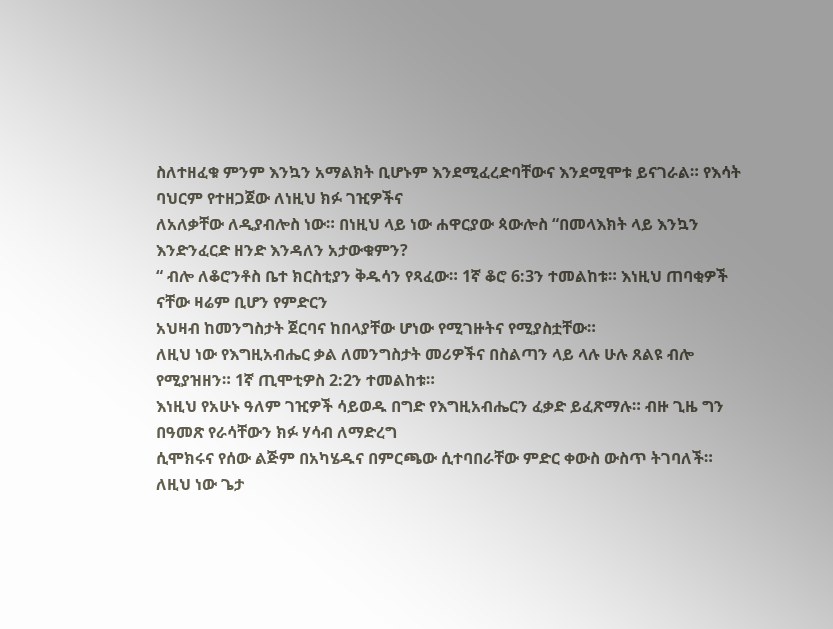ስለተዘፈቁ ምንም እንኳን አማልክት ቢሆኑም እንደሚፈረድባቸውና እንደሚሞቱ ይናገራል። የእሳት ባህርም የተዘጋጀው ለነዚህ ክፉ ገዢዎችና
ለአለቃቸው ለዲያብሎስ ነው። በነዚህ ላይ ነው ሐዋርያው ጳውሎስ “በመላእክት ላይ እንኳን እንድንፈርድ ዘንድ እንዳለን አታውቁምን?
“ ብሎ ለቆሮንቶስ ቤተ ክርስቲያን ቅዱሳን የጻፈው። 1ኛ ቆሮ 6:3ን ተመልከቱ። እነዚህ ጠባቂዎች ናቸው ዛሬም ቢሆን የምድርን
አህዛብ ከመንግስታት ጀርባና ከበላያቸው ሆነው የሚገዙትና የሚያስቷቸው።
ለዚህ ነው የእግዚአብሔር ቃል ለመንግስታት መሪዎችና በስልጣን ላይ ላሉ ሁሉ ጸልዩ ብሎ የሚያዝዘን። 1ኛ ጢሞቲዎስ 2:2ን ተመልከቱ።
እነዚህ የአሁኑ ዓለም ገዢዎች ሳይወዱ በግድ የእግዚአብሔርን ፈቃድ ይፈጽማሉ። ብዙ ጊዜ ግን በዓመጽ የራሳቸውን ክፉ ሃሳብ ለማድረግ
ሲሞክሩና የሰው ልጅም በአካሄዱና በምርጫው ሲተባበራቸው ምድር ቀውስ ውስጥ ትገባለች። ለዚህ ነው ጌታ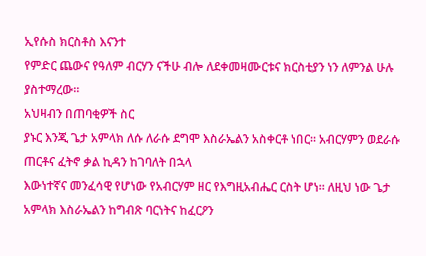ኢየሱስ ክርስቶስ እናንተ
የምድር ጨውና የዓለም ብርሃን ናችሁ ብሎ ለደቀመዛሙርቱና ክርስቲያን ነን ለምንል ሁሉ ያስተማረው።
አህዛብን በጠባቂዎች ስር
ያኑር እንጂ ጌታ አምላክ ለሱ ለራሱ ደግሞ እስራኤልን አስቀርቶ ነበር። አብርሃምን ወደራሱ ጠርቶና ፈትኖ ቃል ኪዳን ከገባለት በኋላ
እውነተኛና መንፈሳዊ የሆነው የአብርሃም ዘር የእግዚአብሔር ርስት ሆነ። ለዚህ ነው ጌታ አምላክ እስራኤልን ከግብጽ ባርነትና ከፈርዖን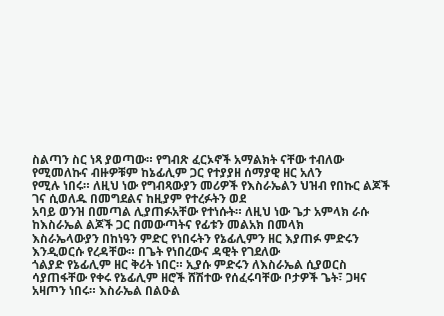ስልጣን ስር ነጻ ያወጣው። የግብጽ ፈርኦኖች አማልክት ናቸው ተብለው የሚመለኩና ብዙዎቹም ከኔፊሊም ጋር የተያያዘ ሰማያዊ ዘር አለን
የሚሉ ነበሩ። ለዚህ ነው የግብጻውያን መሪዎች የእስራኤልን ህዝብ የበኩር ልጆች ገና ሲወለዱ በመግደልና ከዚያም የተረፉትን ወደ
አባይ ወንዝ በመጣል ሊያጠፉአቸው የተነሱት። ለዚህ ነው ጌታ አምላክ ራሱ ከእስራኤል ልጆች ጋር በመውጣትና የፊቱን መልአክ በመላክ
እስራኤላውያን በከነዓን ምድር የነበሩትን የኔፊሊምን ዘር እያጠፉ ምድሩን እንዲወርሱ የረዳቸው። በጌት የነበረውና ዳዊት የገደለው
ጎልያድ የኔፊሊም ዘር ቅሪት ነበር። ኢያሱ ምድሩን ለእስራኤል ሲያወርስ ሳያጠፋቸው የቀሩ የኔፊሊም ዘሮች ሸሽተው የሰፈሩባቸው ቦታዎች ጌት፣ ጋዛና አዛጦን ነበሩ። እስራኤል በልዑል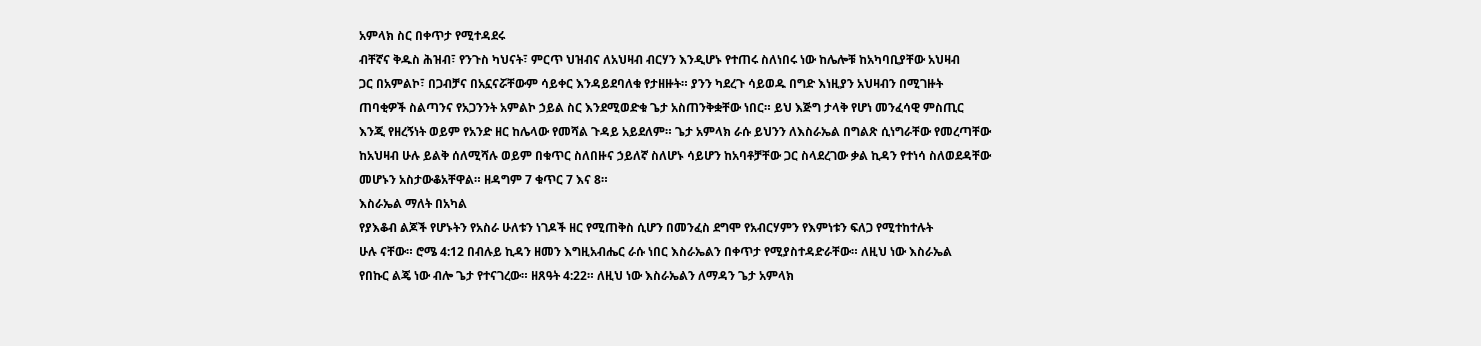አምላክ ስር በቀጥታ የሚተዳደሩ
ብቸኛና ቅዱስ ሕዝብ፣ የንጉስ ካህናት፣ ምርጥ ህዝብና ለአህዛብ ብርሃን እንዲሆኑ የተጠሩ ስለነበሩ ነው ከሌሎቹ ከአካባቢያቸው አህዛብ
ጋር በአምልኮ፣ በጋብቻና በአኗናሯቸውም ሳይቀር እንዳይደባለቁ የታዘዙት። ያንን ካደረጉ ሳይወዱ በግድ እነዚያን አህዛብን በሚገዙት
ጠባቂዎች ስልጣንና የአጋንንት አምልኮ ኃይል ስር እንደሚወድቁ ጌታ አስጠንቅቋቸው ነበር። ይህ እጅግ ታላቅ የሆነ መንፈሳዊ ምስጢር
እንጂ የዘረኝነት ወይም የአንድ ዘር ከሌላው የመሻል ጉዳይ አይደለም። ጌታ አምላክ ራሱ ይህንን ለእስራኤል በግልጽ ሲነግራቸው የመረጣቸው
ከአህዛብ ሁሉ ይልቅ ሰለሚሻሉ ወይም በቁጥር ስለበዙና ኃይለኛ ስለሆኑ ሳይሆን ከአባቶቻቸው ጋር ስላደረገው ቃል ኪዳን የተነሳ ስለወደዳቸው
መሆኑን አስታውቆአቸዋል። ዘዳግም 7 ቁጥር 7 እና 8።
እስራኤል ማለት በአካል
የያእቆብ ልጆች የሆኑትን የአስራ ሁለቱን ነገዶች ዘር የሚጠቅስ ሲሆን በመንፈስ ደግሞ የአብርሃምን የእምነቱን ፍለጋ የሚተከተሉት
ሁሉ ናቸው። ሮሜ 4:12 በብሉይ ኪዳን ዘመን እግዚአብሔር ራሱ ነበር እስራኤልን በቀጥታ የሚያስተዳድራቸው። ለዚህ ነው እስራኤል
የበኩር ልጄ ነው ብሎ ጌታ የተናገረው። ዘጸዓት 4:22። ለዚህ ነው እስራኤልን ለማዳን ጌታ አምላክ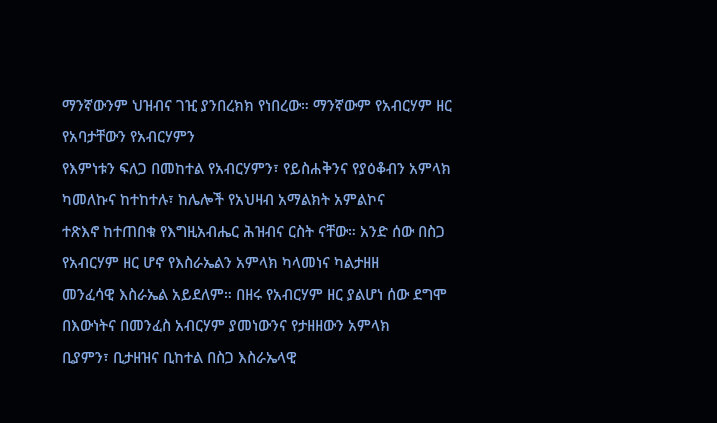ማንኛውንም ህዝብና ገዢ ያንበረክክ የነበረው። ማንኛውም የአብርሃም ዘር የአባታቸውን የአብርሃምን
የእምነቱን ፍለጋ በመከተል የአብርሃምን፣ የይስሐቅንና የያዕቆብን አምላክ ካመለኩና ከተከተሉ፣ ከሌሎች የአህዛብ አማልክት አምልኮና
ተጽእኖ ከተጠበቁ የእግዚአብሔር ሕዝብና ርስት ናቸው። አንድ ሰው በስጋ የአብርሃም ዘር ሆኖ የእስራኤልን አምላክ ካላመነና ካልታዘዘ
መንፈሳዊ እስራኤል አይደለም። በዘሩ የአብርሃም ዘር ያልሆነ ሰው ደግሞ በእውነትና በመንፈስ አብርሃም ያመነውንና የታዘዘውን አምላክ
ቢያምን፣ ቢታዘዝና ቢከተል በስጋ እስራኤላዊ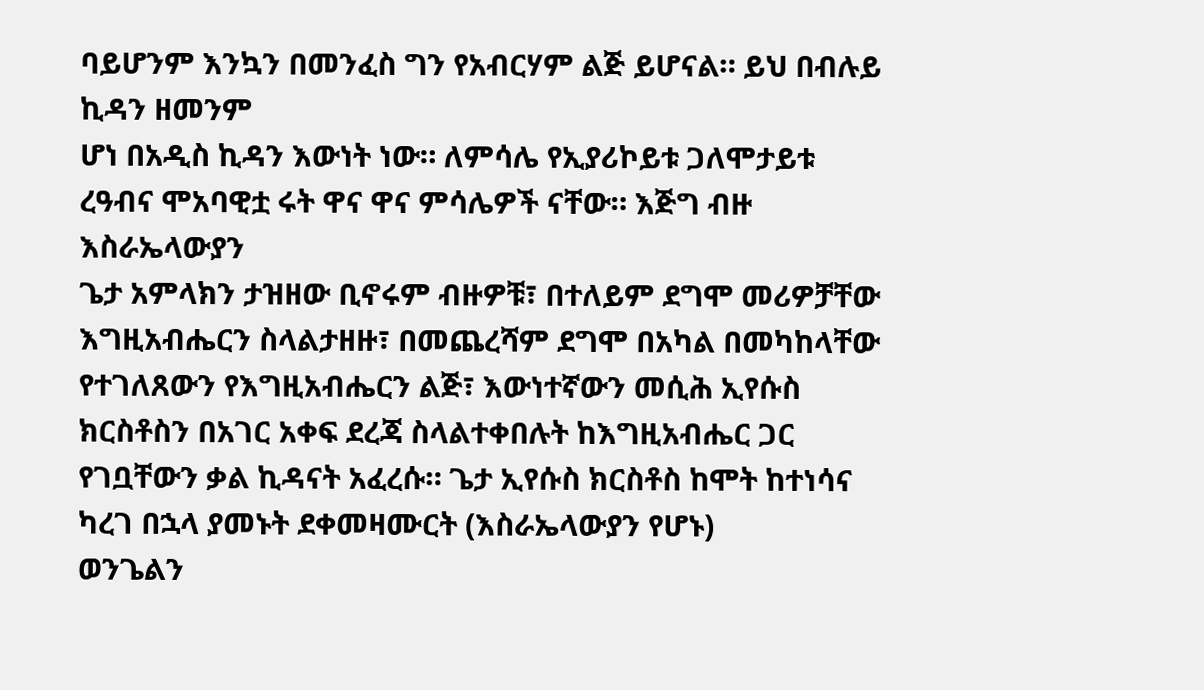ባይሆንም እንኳን በመንፈስ ግን የአብርሃም ልጅ ይሆናል። ይህ በብሉይ ኪዳን ዘመንም
ሆነ በአዲስ ኪዳን እውነት ነው። ለምሳሌ የኢያሪኮይቱ ጋለሞታይቱ ረዓብና ሞአባዊቷ ሩት ዋና ዋና ምሳሌዎች ናቸው። እጅግ ብዙ እስራኤላውያን
ጌታ አምላክን ታዝዘው ቢኖሩም ብዙዎቹ፣ በተለይም ደግሞ መሪዎቻቸው እግዚአብሔርን ስላልታዘዙ፣ በመጨረሻም ደግሞ በአካል በመካከላቸው
የተገለጸውን የእግዚአብሔርን ልጅ፣ እውነተኛውን መሲሕ ኢየሱስ ክርስቶስን በአገር አቀፍ ደረጃ ስላልተቀበሉት ከእግዚአብሔር ጋር
የገቧቸውን ቃል ኪዳናት አፈረሱ። ጌታ ኢየሱስ ክርስቶስ ከሞት ከተነሳና ካረገ በኋላ ያመኑት ደቀመዛሙርት (እስራኤላውያን የሆኑ)
ወንጌልን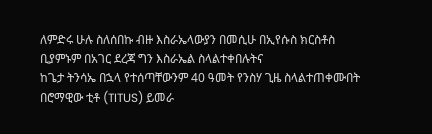ለምድሩ ሁሉ ስለሰበኩ ብዙ እስራኤላውያን በመሲሁ በኢየሱስ ክርስቶስ ቢያምኑም በአገር ደረጃ ግን እስራኤል ስላልተቀበሉትና
ከጌታ ትንሳኤ በኋላ የተሰጣቸውንም 40 ዓመት የንስሃ ጊዜ ስላልተጠቀሙበት
በሮማዊው ቲቶ (TITUS) ይመራ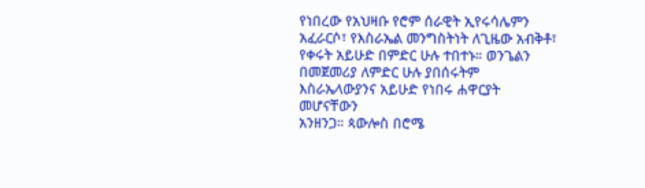የነበረው የአህዛቡ የሮም ሰራዊት ኢየሩሳሌምን አፈራርሶ፣ የእስራኤል መንግስትነት ለጊዜው አብቅቶ፣
የቀሩት አይሁድ በምድር ሁሉ ተበተኑ። ወንጌልን በመጀመሪያ ለምድር ሁሉ ያበሰሩትም እስራኤላውያንና አይሁድ የነበሩ ሐዋርያት መሆናቸውን
አንዘንጋ። ጳውሎስ በሮሜ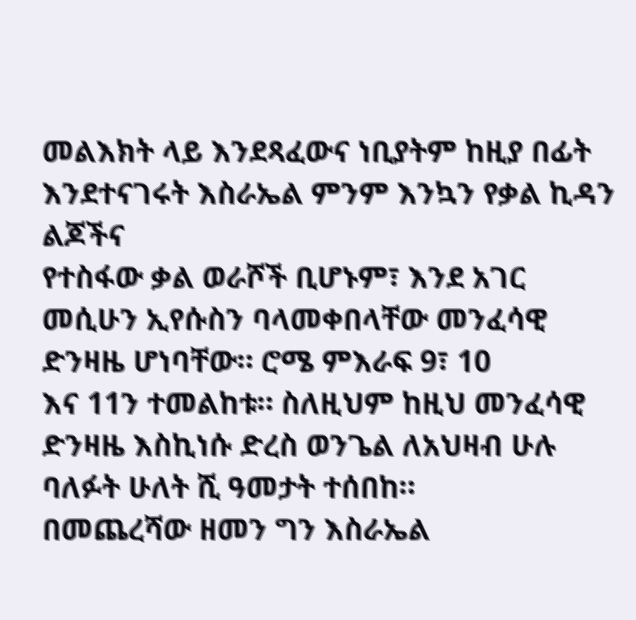መልእክት ላይ እንደጻፈውና ነቢያትም ከዚያ በፊት እንደተናገሩት እስራኤል ምንም እንኳን የቃል ኪዳን ልጆችና
የተስፋው ቃል ወራሾች ቢሆኑም፣ እንደ አገር መሲሁን ኢየሱስን ባላመቀበላቸው መንፈሳዊ ድንዛዜ ሆነባቸው። ሮሜ ምእራፍ 9፣ 10
እና 11ን ተመልከቱ። ስለዚህም ከዚህ መንፈሳዊ ድንዛዜ እስኪነሱ ድረስ ወንጌል ለአህዛብ ሁሉ ባለፉት ሁለት ሺ ዓመታት ተሰበከ።
በመጨረሻው ዘመን ግን እስራኤል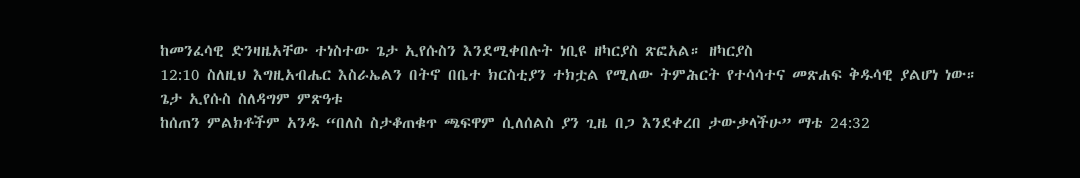ከመንፈሳዊ ድንዛዜአቸው ተነስተው ጌታ ኢየሱስን እንደሚቀበሉት ነቢዩ ዘካርያስ ጽፎአል። ዘካርያስ
12:10 ስለዚህ እግዚአብሔር እስራኤልን በትኖ በቤተ ክርስቲያን ተክቷል የሚለው ትምሕርት የተሳሳተና መጽሐፍ ቅዱሳዊ ያልሆነ ነው።
ጌታ ኢየሱስ ስለዳግም ምጽዓቱ
ከሰጠን ምልክቶችም አንዱ “በለስ ስታቆጠቁጥ ጫፍዋም ሲለሰልስ ያን ጊዜ በጋ እንደቀረበ ታውቃላችሁ” ማቴ 24:32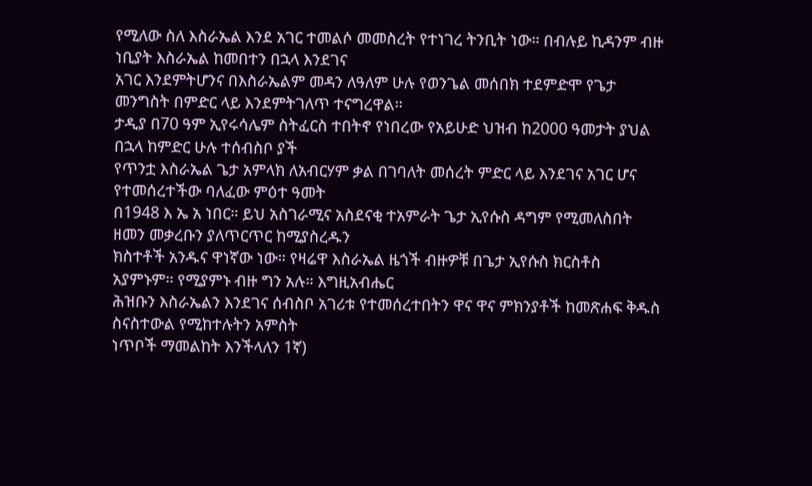የሚለው ስለ እስራኤል እንደ አገር ተመልሶ መመስረት የተነገረ ትንቢት ነው። በብሉይ ኪዳንም ብዙ ነቢያት እስራኤል ከመበተን በኋላ እንደገና
አገር እንደምትሆንና በእስራኤልም መዳን ለዓለም ሁሉ የወንጌል መሰበክ ተደምድሞ የጌታ መንግስት በምድር ላይ እንደምትገለጥ ተናግረዋል።
ታዲያ በ70 ዓም ኢየሩሳሌም ስትፈርስ ተበትኖ የነበረው የአይሁድ ህዝብ ከ2000 ዓመታት ያህል በኋላ ከምድር ሁሉ ተሰብስቦ ያች
የጥንቷ እስራኤል ጌታ አምላክ ለአብርሃም ቃል በገባለት መሰረት ምድር ላይ እንደገና አገር ሆና የተመሰረተችው ባለፈው ምዕተ ዓመት
በ1948 እ ኤ አ ነበር። ይህ አስገራሚና አስደናቂ ተአምራት ጌታ ኢየሱስ ዳግም የሚመለስበት ዘመን መቃረቡን ያለጥርጥር ከሚያስረዱን
ክስተቶች አንዱና ዋነኛው ነው። የዛሬዋ እስራኤል ዜጎች ብዙዎቹ በጌታ ኢየሱስ ክርስቶስ አያምኑም። የሚያምኑ ብዙ ግን አሉ። እግዚአብሔር
ሕዝቡን እስራኤልን እንደገና ሰብስቦ አገሪቱ የተመሰረተበትን ዋና ዋና ምክንያቶች ከመጽሐፍ ቅዱስ ስናስተውል የሚከተሉትን አምስት
ነጥቦች ማመልከት እንችላለን 1ኛ)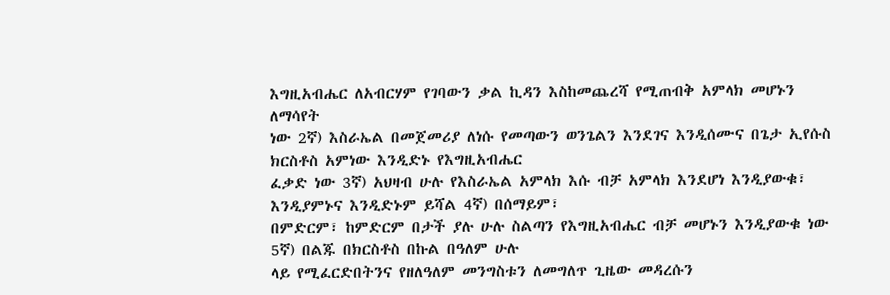እግዚአብሔር ለአብርሃም የገባውን ቃል ኪዳን እስከመጨረሻ የሚጠብቅ አምላክ መሆኑን ለማሳየት
ነው 2ኛ) እስራኤል በመጀመሪያ ለነሱ የመጣውን ወንጌልን እንደገና እንዲሰሙና በጌታ ኢየሱስ ክርስቶስ አምነው እንዲድኑ የእግዚአብሔር
ፈቃድ ነው 3ኛ) አህዛብ ሁሉ የእስራኤል አምላክ እሱ ብቻ አምላክ እንደሆነ እንዲያውቁ፣ እንዲያምኑና እንዲድኑም ይሻል 4ኛ) በሰማይም፣
በምድርም፣ ከምድርም በታች ያሉ ሁሉ ስልጣን የእግዚአብሔር ብቻ መሆኑን እንዲያውቁ ነው 5ኛ) በልጁ በክርስቶስ በኩል በዓለም ሁሉ
ላይ የሚፈርድበትንና የዘለዓለም መንግስቱን ለመግለጥ ጊዜው መዳረሱን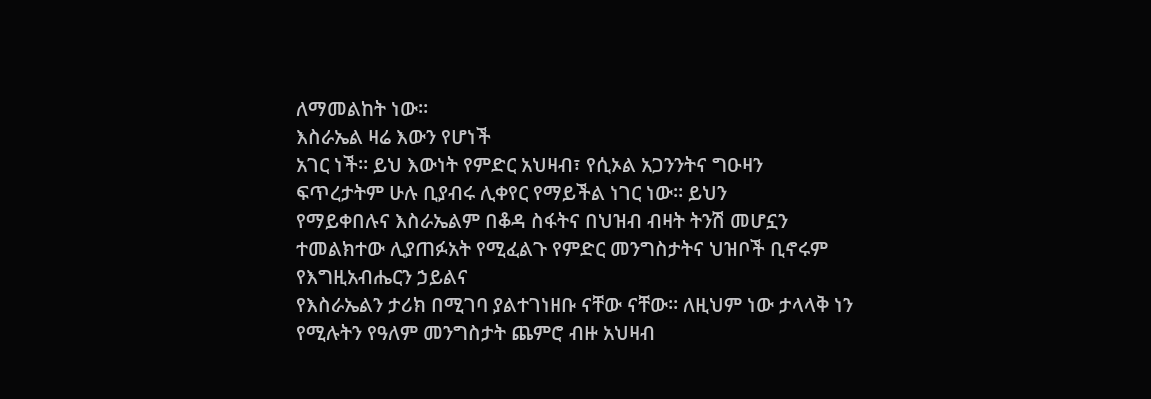ለማመልከት ነው።
እስራኤል ዛሬ እውን የሆነች
አገር ነች። ይህ እውነት የምድር አህዛብ፣ የሲኦል አጋንንትና ግዑዛን ፍጥረታትም ሁሉ ቢያብሩ ሊቀየር የማይችል ነገር ነው። ይህን
የማይቀበሉና እስራኤልም በቆዳ ስፋትና በህዝብ ብዛት ትንሽ መሆኗን ተመልክተው ሊያጠፉአት የሚፈልጉ የምድር መንግስታትና ህዝቦች ቢኖሩም የእግዚአብሔርን ኃይልና
የእስራኤልን ታሪክ በሚገባ ያልተገነዘቡ ናቸው ናቸው። ለዚህም ነው ታላላቅ ነን የሚሉትን የዓለም መንግስታት ጨምሮ ብዙ አህዛብ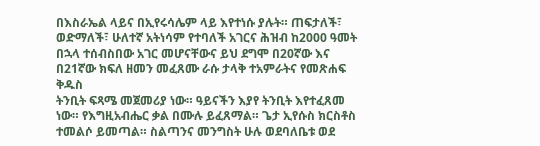በእስራኤል ላይና በኢየሩሳሌም ላይ እየተነሱ ያሉት። ጠፍታለች፣ ወድማለች፣ ሁለተኛ አትነሳም የተባለች አገርና ሕዝብ ከ2000 ዓመት
በኋላ ተሰብስበው አገር መሆናቸውና ይህ ደግሞ በ20ኛው እና በ21ኛው ክፍለ ዘመን መፈጸሙ ራሱ ታላቅ ተአምራትና የመጽሐፍ ቅዱስ
ትንቢት ፍጻሜ መጀመሪያ ነው። ዓይናችን እያየ ትንቢት እየተፈጸመ ነው። የእግዚአብሔር ቃል በሙሉ ይፈጸማል። ጌታ ኢየሱስ ክርስቶስ
ተመልሶ ይመጣል። ስልጣንና መንግስት ሁሉ ወደባለቤቱ ወደ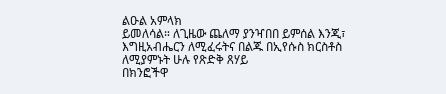ልዑል አምላክ
ይመለሳል። ለጊዜው ጨለማ ያንዣበበ ይምሰል እንጂ፣ እግዚአብሔርን ለሚፈሩትና በልጁ በኢየሱስ ክርስቶስ ለሚያምኑት ሁሉ የጽድቅ ጸሃይ
በክንፎችዋ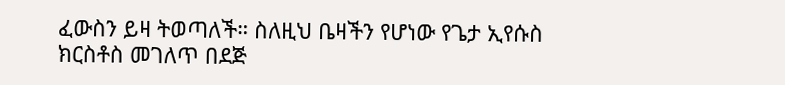ፈውስን ይዛ ትወጣለች። ስለዚህ ቤዛችን የሆነው የጌታ ኢየሱስ ክርስቶስ መገለጥ በደጅ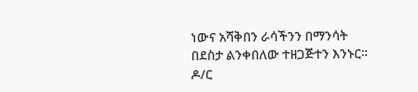ነውና አሻቅበን ራሳችንን በማንሳት
በደስታ ልንቀበለው ተዘጋጅተን እንኑር።
ዶ/ር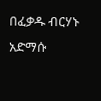በፈቃዱ ብርሃኑ አድማሱ